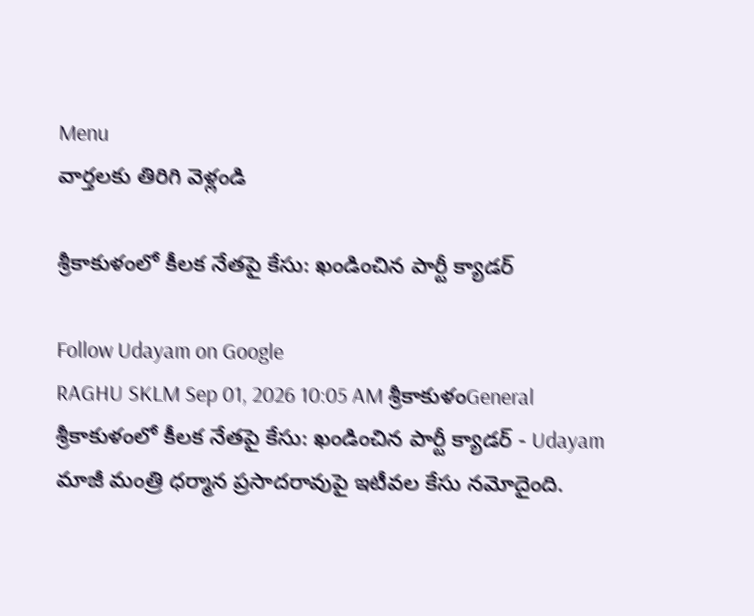Menu
వార్తలకు తిరిగి వెళ్లండి

శ్రీకాకుళంలో కీలక నేతపై కేసు: ఖండించిన పార్టీ క్యాడర్

Follow Udayam on Google
RAGHU SKLM Sep 01, 2026 10:05 AM శ్రీకాకుళంGeneral
శ్రీకాకుళంలో కీలక నేతపై కేసు: ఖండించిన పార్టీ క్యాడర్ - Udayam
మాజీ మంత్రి ధర్మాన ప్రసాదరావుపై ఇటీవల కేసు నమోదైంది.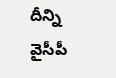దీన్ని వైసీపీ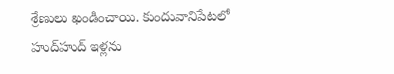శ్రేణులు ఖండించాయి. కుందువానిపేటలో హుద్‌హుద్ ఇళ్లను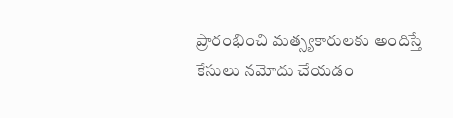ప్రారంభించి మత్స్యకారులకు అందిస్తే కేసులు నమోదు చేయడం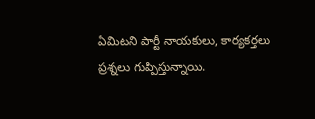ఏమిటని పార్టీ నాయకులు, కార్యకర్తలు ప్రశ్నలు గుప్పిస్తున్నాయి.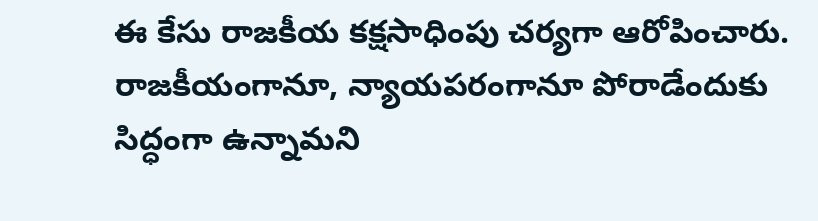ఈ కేసు రాజకీయ కక్షసాధింపు చర్యగా ఆరోపించారు. రాజకీయంగానూ, న్యాయపరంగానూ పోరాడేందుకు సిద్ధంగా ఉన్నామని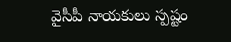వైసీపీ నాయకులు స్పష్టం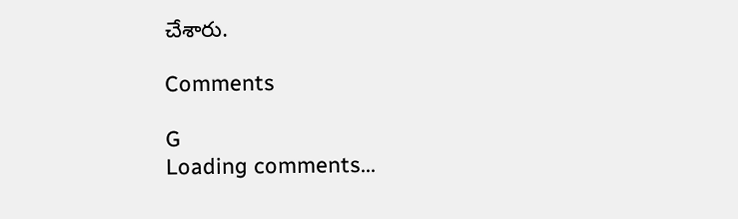చేశారు.

Comments

G
Loading comments...